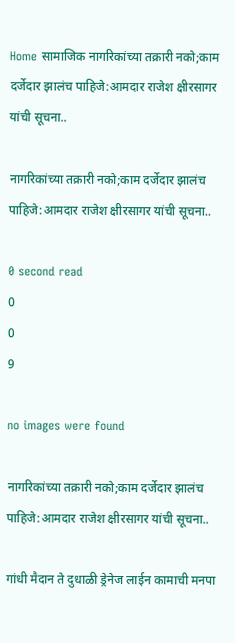Home सामाजिक नागरिकांच्या तक्रारी नको;काम दर्जेदार झालंच पाहिजे:आमदार राजेश क्षीरसागर यांची सूचना..

नागरिकांच्या तक्रारी नको;काम दर्जेदार झालंच पाहिजे:आमदार राजेश क्षीरसागर यांची सूचना..

0 second read
0
0
9

no images were found

नागरिकांच्या तक्रारी नको;काम दर्जेदार झालंच पाहिजे:आमदार राजेश क्षीरसागर यांची सूचना..

गांधी मैदान ते दुधाळी ड्रेनेज लाईन कामाची मनपा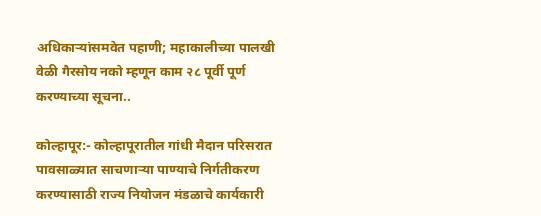अधिकाऱ्यांसमवेत पहाणी; महाकालीच्या पालखी वेळी गैरसोय नको म्हणून काम २८ पूर्वी पूर्ण करण्याच्या सूचना..

कोल्हापूर:- कोल्हापूरातील गांधी मैदान परिसरात पावसाळ्यात साचणाऱ्या पाण्याचे निर्गतीकरण करण्यासाठी राज्य नियोजन मंडळाचे कार्यकारी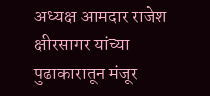अध्यक्ष आमदार राजेश क्षीरसागर यांच्या पुढाकारातून मंजूर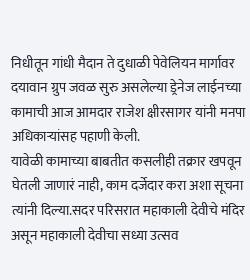निधीतून गांधी मैदान ते दुधाळी पेवेलियन मार्गावर दयावान ग्रुप जवळ सुरु असलेल्या ड्रेनेज लाईनच्या कामाची आज आमदार राजेश क्षीरसागर यांनी मनपा अधिकाऱ्यांसह पहाणी केली.
यावेळी कामाच्या बाबतीत कसलीही तक्रार खपवून घेतली जाणारं नाही, काम दर्जेदार करा अशा सूचना त्यांनी दिल्या.सदर परिसरात महाकाली देवीचे मंदिर असून महाकाली देवीचा सध्या उत्सव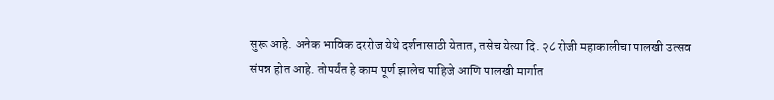सुरू आहे. अनेक भाविक दररोज येथे दर्शनासाठी येतात, तसेच येत्या दि. २८ रोजी महाकालीचा पालखी उत्सव संपन्न होत आहे. तोपर्यंत हे काम पूर्ण झालेच पाहिजे आणि पालखी मार्गात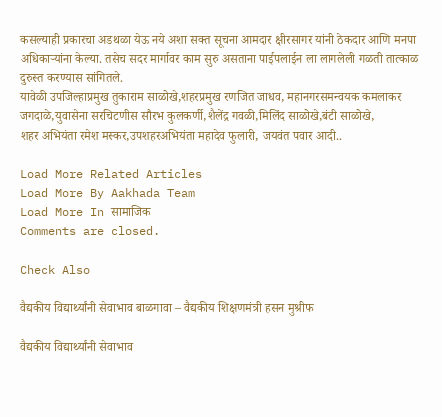कसल्याही प्रकारचा अडथळा येऊ नये अशा सक्त सूचना आमदार क्षीरसागर यांनी ठेकदार आणि मनपा अधिकाऱ्यांना केल्या. तसेच सदर मार्गावर काम सुरु असताना पाईपलाईन ला लागलेली गळती तात्काळ दुरुस्त करण्यास सांगितले.
यावेळी उपजिल्हाप्रमुख तुकाराम साळोखे,शहरप्रमुख रणजित जाधव, महानगरसमन्वयक कमलाकर जगदाळे,युवासेना सरचिटणीस सौरभ कुलकर्णी,शैलेंद्र गवळी,मिलिंद साळोखे,बंटी साळोखे,
शहर अभियंता रमेश मस्कर,उपशहरअभियंता महादेव फुलारी, जयवंत पवार आदी..

Load More Related Articles
Load More By Aakhada Team
Load More In सामाजिक
Comments are closed.

Check Also

वैद्यकीय विद्यार्थ्यांनी सेवाभाव बाळगावा – वैद्यकीय शिक्षणमंत्री हसन मुश्रीफ

वैद्यकीय विद्यार्थ्यांनी सेवाभाव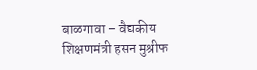बाळगावा – वैद्यकीय शिक्षणमंत्री हसन मुश्रीफ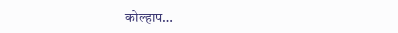कोल्हाप…